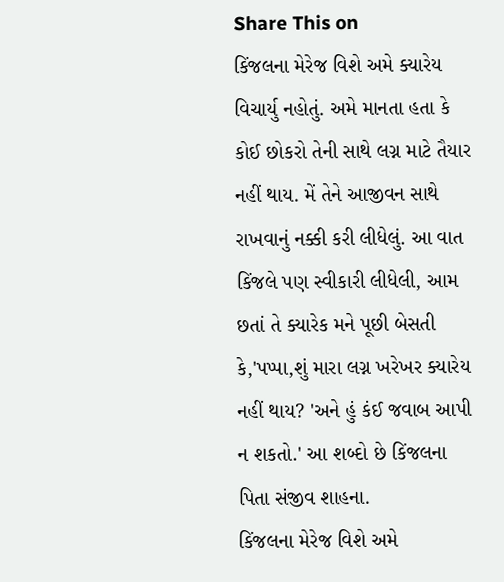Share This on
કિંજલના મેરેજ વિશે અમે ક્યારેય વિચાર્યુ નહોતું. અમે માનતા હતા કે કોઈ છોકરો તેની સાથે લગ્ન માટે તૈયાર નહીં થાય. મેં તેને આજીવન સાથે રાખવાનું નક્કી કરી લીધેલું. આ વાત કિંજલે પણ સ્વીકારી લીધેલી, આમ છતાં તે ક્યારેક મને પૂછી બેસતી કે,'પપ્પા,શું મારા લગ્ન ખરેખર ક્યારેય નહીં થાય? 'અને હું કંઈ જવાબ આપી ન શકતો.' આ શબ્દો છે કિંજલના પિતા સંજીવ શાહના.
કિંજલના મેરેજ વિશે અમે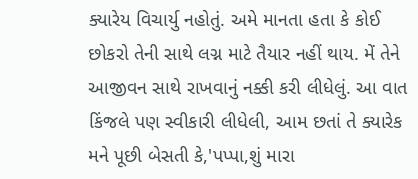ક્યારેય વિચાર્યુ નહોતું. અમે માનતા હતા કે કોઈ છોકરો તેની સાથે લગ્ન માટે તૈયાર નહીં થાય. મેં તેને આજીવન સાથે રાખવાનું નક્કી કરી લીધેલું. આ વાત કિંજલે પણ સ્વીકારી લીધેલી, આમ છતાં તે ક્યારેક મને પૂછી બેસતી કે,'પપ્પા,શું મારા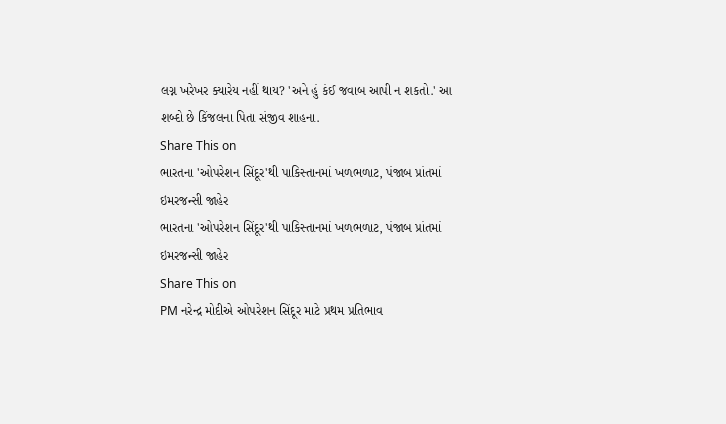લગ્ન ખરેખર ક્યારેય નહીં થાય? 'અને હું કંઈ જવાબ આપી ન શકતો.' આ શબ્દો છે કિંજલના પિતા સંજીવ શાહના.
Share This on
ભારતના 'ઓપરેશન સિંદૂર'થી પાકિસ્તાનમાં ખળભળાટ, પંજાબ પ્રાંતમાં ઇમરજન્સી જાહેર
ભારતના 'ઓપરેશન સિંદૂર'થી પાકિસ્તાનમાં ખળભળાટ, પંજાબ પ્રાંતમાં ઇમરજન્સી જાહેર
Share This on
PM નરેન્દ્ર મોદીએ ઓપરેશન સિંદૂર માટે પ્રથમ પ્રતિભાવ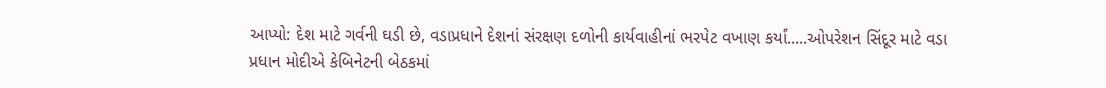આપ્યો: દેશ માટે ગર્વની ઘડી છે, વડાપ્રધાને દેશનાં સંરક્ષણ દળોની કાર્યવાહીનાં ભરપેટ વખાણ કર્યાં.....ઓપરેશન સિંદૂર માટે વડા પ્રધાન મોદીએ કેબિનેટની બેઠકમાં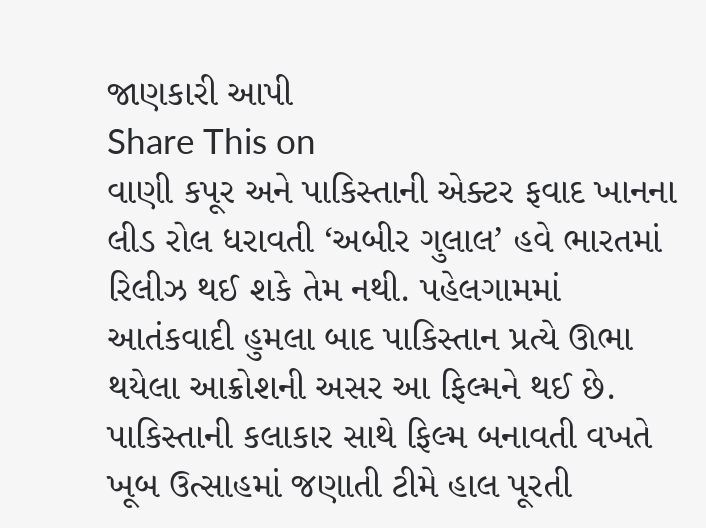જાણકારી આપી
Share This on
વાણી કપૂર અને પાકિસ્તાની એક્ટર ફવાદ ખાનના લીડ રોલ ધરાવતી ‘અબીર ગુલાલ’ હવે ભારતમાં રિલીઝ થઈ શકે તેમ નથી. પહેલગામમાં આતંકવાદી હુમલા બાદ પાકિસ્તાન પ્રત્યે ઊભા થયેલા આક્રોશની અસર આ ફિલ્મને થઈ છે. પાકિસ્તાની કલાકાર સાથે ફિલ્મ બનાવતી વખતે ખૂબ ઉત્સાહમાં જણાતી ટીમે હાલ પૂરતી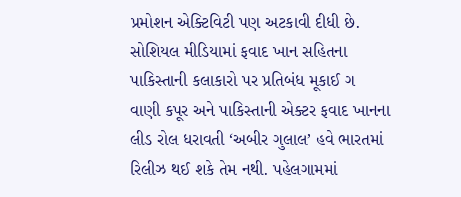પ્રમોશન એક્ટિવિટી પણ અટકાવી દીધી છે. સોશિયલ મીડિયામાં ફવાદ ખાન સહિતના પાકિસ્તાની કલાકારો પર પ્રતિબંધ મૂકાઈ ગ
વાણી કપૂર અને પાકિસ્તાની એક્ટર ફવાદ ખાનના લીડ રોલ ધરાવતી ‘અબીર ગુલાલ’ હવે ભારતમાં રિલીઝ થઈ શકે તેમ નથી. પહેલગામમાં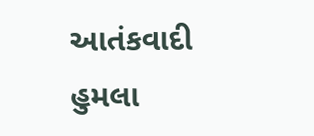આતંકવાદી હુમલા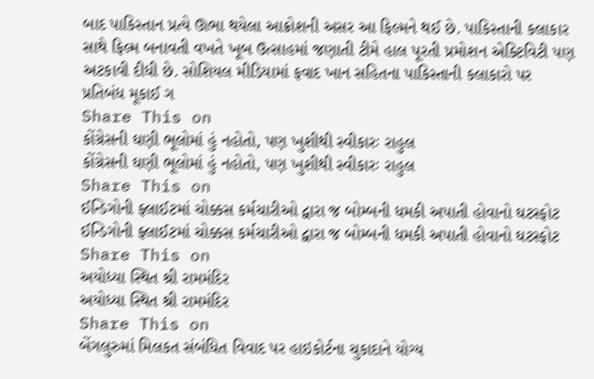બાદ પાકિસ્તાન પ્રત્યે ઊભા થયેલા આક્રોશની અસર આ ફિલ્મને થઈ છે. પાકિસ્તાની કલાકાર સાથે ફિલ્મ બનાવતી વખતે ખૂબ ઉત્સાહમાં જણાતી ટીમે હાલ પૂરતી પ્રમોશન એક્ટિવિટી પણ અટકાવી દીધી છે. સોશિયલ મીડિયામાં ફવાદ ખાન સહિતના પાકિસ્તાની કલાકારો પર પ્રતિબંધ મૂકાઈ ગ
Share This on
કોંગ્રેસની ઘણી ભૂલોમાં હું નહોતો, પણ ખુશીથી સ્વીકારઃ રાહુલ
કોંગ્રેસની ઘણી ભૂલોમાં હું નહોતો, પણ ખુશીથી સ્વીકારઃ રાહુલ
Share This on
ઈન્ડિગોની ફ્લાઈટમાં ચોક્કસ કર્મચારીઓ દ્વારા જ બોમ્બની ધમકી અપાતી હોવાનો ઘટસ્ફોટ
ઈન્ડિગોની ફ્લાઈટમાં ચોક્કસ કર્મચારીઓ દ્વારા જ બોમ્બની ધમકી અપાતી હોવાનો ઘટસ્ફોટ
Share This on
અયોધ્યા સ્થિત શ્રી રામમંદિર
અયોધ્યા સ્થિત શ્રી રામમંદિર
Share This on
બેંગલુરુમાં મિલકત સંબંધિત વિવાદ પર હાઇકોર્ટના ચુકાદાને યોગ્ય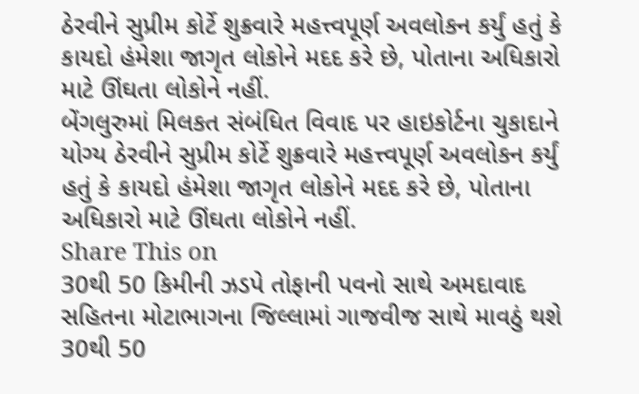ઠેરવીને સુપ્રીમ કોર્ટે શુક્રવારે મહત્ત્વપૂર્ણ અવલોકન કર્યું હતું કે કાયદો હંમેશા જાગૃત લોકોને મદદ કરે છે, પોતાના અધિકારો માટે ઊંઘતા લોકોને નહીં.
બેંગલુરુમાં મિલકત સંબંધિત વિવાદ પર હાઇકોર્ટના ચુકાદાને યોગ્ય ઠેરવીને સુપ્રીમ કોર્ટે શુક્રવારે મહત્ત્વપૂર્ણ અવલોકન કર્યું હતું કે કાયદો હંમેશા જાગૃત લોકોને મદદ કરે છે, પોતાના અધિકારો માટે ઊંઘતા લોકોને નહીં.
Share This on
30થી 50 કિમીની ઝડપે તોફાની પવનો સાથે અમદાવાદ સહિતના મોટાભાગના જિલ્લામાં ગાજવીજ સાથે માવઠું થશે
30થી 50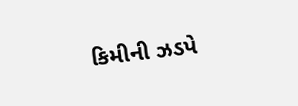કિમીની ઝડપે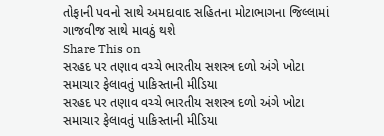તોફાની પવનો સાથે અમદાવાદ સહિતના મોટાભાગના જિલ્લામાં ગાજવીજ સાથે માવઠું થશે
Share This on
સરહદ પર તણાવ વચ્ચે ભારતીય સશસ્ત્ર દળો અંગે ખોટા સમાચાર ફેલાવતું પાકિસ્તાની મીડિયા
સરહદ પર તણાવ વચ્ચે ભારતીય સશસ્ત્ર દળો અંગે ખોટા સમાચાર ફેલાવતું પાકિસ્તાની મીડિયા